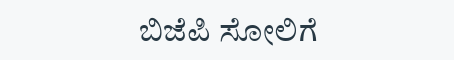ಬಿಜೆಪಿ ಸೋಲಿಗೆ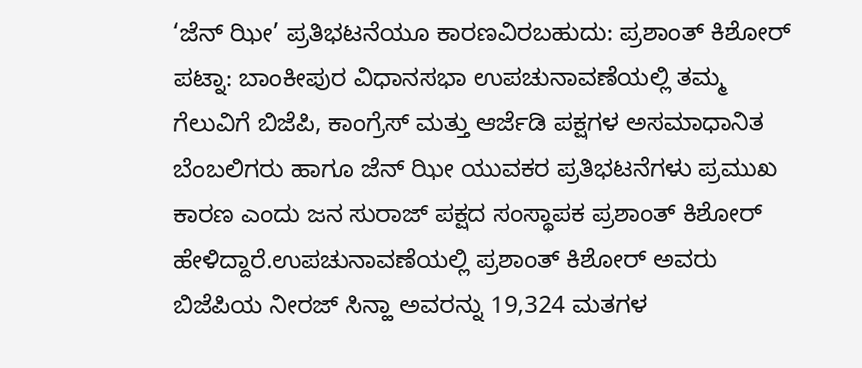‘ಜೆನ್ ಝೀ’ ಪ್ರತಿಭಟನೆಯೂ ಕಾರಣವಿರಬಹುದು: ಪ್ರಶಾಂತ್ ಕಿಶೋರ್
ಪಟ್ನಾ: ಬಾಂಕೀಪುರ ವಿಧಾನಸಭಾ ಉಪಚುನಾವಣೆಯಲ್ಲಿ ತಮ್ಮ ಗೆಲುವಿಗೆ ಬಿಜೆಪಿ, ಕಾಂಗ್ರೆಸ್ ಮತ್ತು ಆರ್ಜೆಡಿ ಪಕ್ಷಗಳ ಅಸಮಾಧಾನಿತ ಬೆಂಬಲಿಗರು ಹಾಗೂ ಜೆನ್ ಝೀ ಯುವಕರ ಪ್ರತಿಭಟನೆಗಳು ಪ್ರಮುಖ ಕಾರಣ ಎಂದು ಜನ ಸುರಾಜ್ ಪಕ್ಷದ ಸಂಸ್ಥಾಪಕ ಪ್ರಶಾಂತ್ ಕಿಶೋರ್ ಹೇಳಿದ್ದಾರೆ.ಉಪಚುನಾವಣೆಯಲ್ಲಿ ಪ್ರಶಾಂತ್ ಕಿಶೋರ್ ಅವರು ಬಿಜೆಪಿಯ ನೀರಜ್ ಸಿನ್ಹಾ ಅವರನ್ನು 19,324 ಮತಗಳ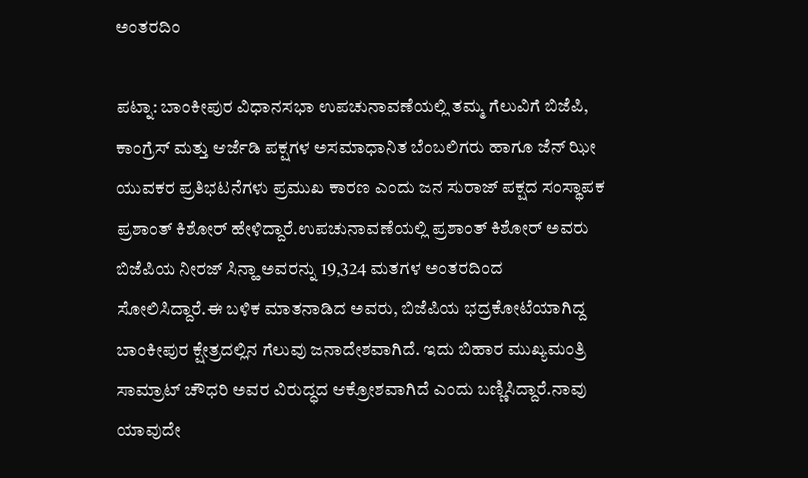ಅಂತರದಿಂ

ಪಟ್ನಾ: ಬಾಂಕೀಪುರ ವಿಧಾನಸಭಾ ಉಪಚುನಾವಣೆಯಲ್ಲಿ ತಮ್ಮ ಗೆಲುವಿಗೆ ಬಿಜೆಪಿ, ಕಾಂಗ್ರೆಸ್ ಮತ್ತು ಆರ್ಜೆಡಿ ಪಕ್ಷಗಳ ಅಸಮಾಧಾನಿತ ಬೆಂಬಲಿಗರು ಹಾಗೂ ಜೆನ್ ಝೀ ಯುವಕರ ಪ್ರತಿಭಟನೆಗಳು ಪ್ರಮುಖ ಕಾರಣ ಎಂದು ಜನ ಸುರಾಜ್ ಪಕ್ಷದ ಸಂಸ್ಥಾಪಕ ಪ್ರಶಾಂತ್ ಕಿಶೋರ್ ಹೇಳಿದ್ದಾರೆ.ಉಪಚುನಾವಣೆಯಲ್ಲಿ ಪ್ರಶಾಂತ್ ಕಿಶೋರ್ ಅವರು ಬಿಜೆಪಿಯ ನೀರಜ್ ಸಿನ್ಹಾ ಅವರನ್ನು 19,324 ಮತಗಳ ಅಂತರದಿಂದ ಸೋಲಿಸಿದ್ದಾರೆ.ಈ ಬಳಿಕ ಮಾತನಾಡಿದ ಅವರು, ಬಿಜೆಪಿಯ ಭದ್ರಕೋಟೆಯಾಗಿದ್ದ ಬಾಂಕೀಪುರ ಕ್ಷೇತ್ರದಲ್ಲಿನ ಗೆಲುವು ಜನಾದೇಶವಾಗಿದೆ. ಇದು ಬಿಹಾರ ಮುಖ್ಯಮಂತ್ರಿ ಸಾಮ್ರಾಟ್ ಚೌಧರಿ ಅವರ ವಿರುದ್ಧದ ಆಕ್ರೋಶವಾಗಿದೆ ಎಂದು ಬಣ್ಣಿಸಿದ್ದಾರೆ.ನಾವು ಯಾವುದೇ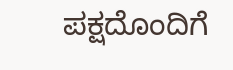ಪಕ್ಷದೊಂದಿಗೆ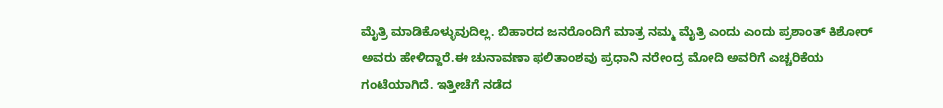ಮೈತ್ರಿ ಮಾಡಿಕೊಳ್ಳುವುದಿಲ್ಲ. ಬಿಹಾರದ ಜನರೊಂದಿಗೆ ಮಾತ್ರ ನಮ್ಮ ಮೈತ್ರಿ ಎಂದು ಎಂದು ಪ್ರಶಾಂತ್ ಕಿಶೋರ್ ಅವರು ಹೇಳಿದ್ದಾರೆ.ಈ ಚುನಾವಣಾ ಫಲಿತಾಂಶವು ಪ್ರಧಾನಿ ನರೇಂದ್ರ ಮೋದಿ ಅವರಿಗೆ ಎಚ್ಚರಿಕೆಯ ಗಂಟೆಯಾಗಿದೆ. ಇತ್ತೀಚೆಗೆ ನಡೆದ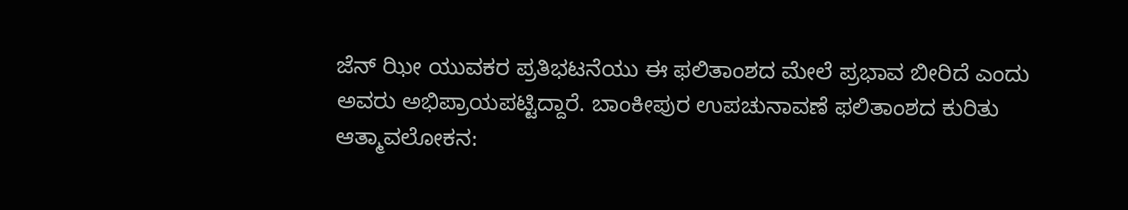ಜೆನ್ ಝೀ ಯುವಕರ ಪ್ರತಿಭಟನೆಯು ಈ ಫಲಿತಾಂಶದ ಮೇಲೆ ಪ್ರಭಾವ ಬೀರಿದೆ ಎಂದು ಅವರು ಅಭಿಪ್ರಾಯಪಟ್ಟಿದ್ದಾರೆ. ಬಾಂಕೀಪುರ ಉಪಚುನಾವಣೆ ಫಲಿತಾಂಶದ ಕುರಿತು ಆತ್ಮಾವಲೋಕನ: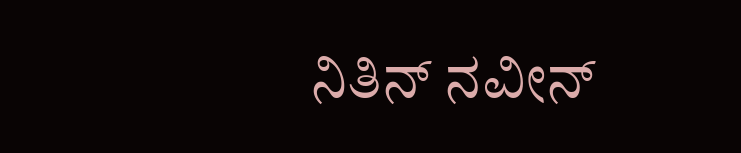ನಿತಿನ್ ನವೀನ್